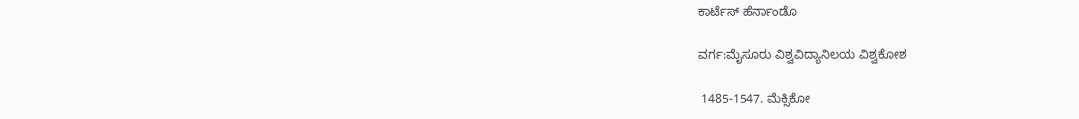ಕಾರ್ಟೆಸ್ ಹೆರ್ನಾಂಡೊ

ವರ್ಗ:ಮೈಸೂರು ವಿಶ್ವವಿದ್ಯಾನಿಲಯ ವಿಶ್ವಕೋಶ

 1485-1547. ಮೆಕ್ಸಿಕೋ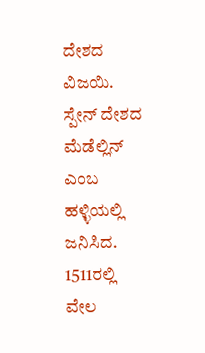ದೇಶದ ವಿಜಯಿ. ಸ್ಪೇನ್ ದೇಶದ ಮೆಡೆಲ್ಲಿನ್ ಎಂಬ ಹಳ್ಳಿಯಲ್ಲಿ ಜನಿಸಿದ. 1511ರಲ್ಲಿ ವೇಲ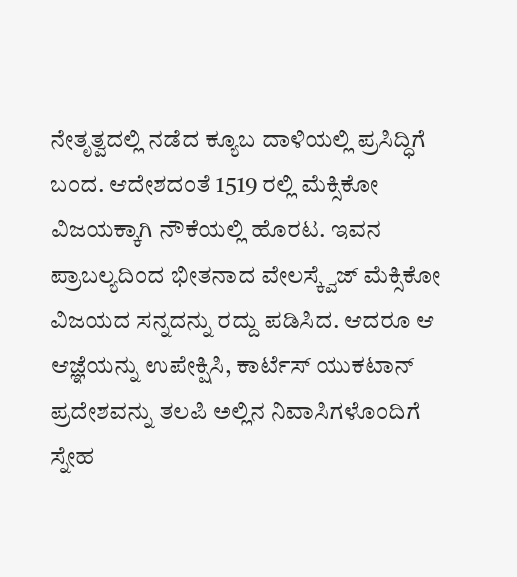ನೇತೃತ್ವದಲ್ಲಿ ನಡೆದ ಕ್ಯೂಬ ದಾಳಿಯಲ್ಲಿ ಪ್ರಸಿದ್ಧಿಗೆ ಬಂದ. ಆದೇಶದಂತೆ 1519 ರಲ್ಲಿ ಮೆಕ್ಸಿಕೋ ವಿಜಯಕ್ಕಾಗಿ ನೌಕೆಯಲ್ಲಿ ಹೊರಟ. ಇವನ ಪ್ರಾಬಲ್ಯದಿಂದ ಭೀತನಾದ ವೇಲಸ್ಕ್ವೆಜ್ ಮೆಕ್ಸಿಕೋ ವಿಜಯದ ಸನ್ನದನ್ನು ರದ್ದು ಪಡಿಸಿದ. ಆದರೂ ಆ ಆಜ್ಞೆಯನ್ನು ಉಪೇಕ್ಷಿಸಿ, ಕಾರ್ಟೆಸ್ ಯುಕಟಾನ್ ಪ್ರದೇಶವನ್ನು ತಲಪಿ ಅಲ್ಲಿನ ನಿವಾಸಿಗಳೊಂದಿಗೆ ಸ್ನೇಹ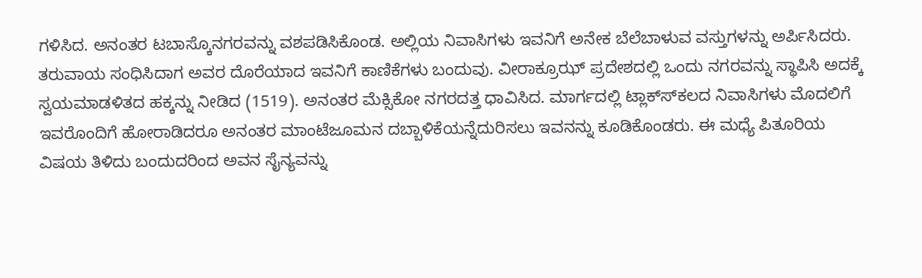ಗಳಿಸಿದ. ಅನಂತರ ಟಬಾಸ್ಕೊನಗರವನ್ನು ವಶಪಡಿಸಿಕೊಂಡ. ಅಲ್ಲಿಯ ನಿವಾಸಿಗಳು ಇವನಿಗೆ ಅನೇಕ ಬೆಲೆಬಾಳುವ ವಸ್ತುಗಳನ್ನು ಅರ್ಪಿಸಿದರು. ತರುವಾಯ ಸಂಧಿಸಿದಾಗ ಅವರ ದೊರೆಯಾದ ಇವನಿಗೆ ಕಾಣಿಕೆಗಳು ಬಂದುವು. ವೀರಾಕ್ರೂಝ್ ಪ್ರದೇಶದಲ್ಲಿ ಒಂದು ನಗರವನ್ನು ಸ್ಥಾಪಿಸಿ ಅದಕ್ಕೆ ಸ್ವಯಮಾಡಳಿತದ ಹಕ್ಕನ್ನು ನೀಡಿದ (1519). ಅನಂತರ ಮೆಕ್ಸಿಕೋ ನಗರದತ್ತ ಧಾವಿಸಿದ. ಮಾರ್ಗದಲ್ಲಿ ಟ್ಲಾಕ್ಸ್‍ಕಲದ ನಿವಾಸಿಗಳು ಮೊದಲಿಗೆ ಇವರೊಂದಿಗೆ ಹೋರಾಡಿದರೂ ಅನಂತರ ಮಾಂಟೆಜೂಮನ ದಬ್ಬಾಳಿಕೆಯನ್ನೆದುರಿಸಲು ಇವನನ್ನು ಕೂಡಿಕೊಂಡರು. ಈ ಮಧ್ಯೆ ಪಿತೂರಿಯ ವಿಷಯ ತಿಳಿದು ಬಂದುದರಿಂದ ಅವನ ಸೈನ್ಯವನ್ನು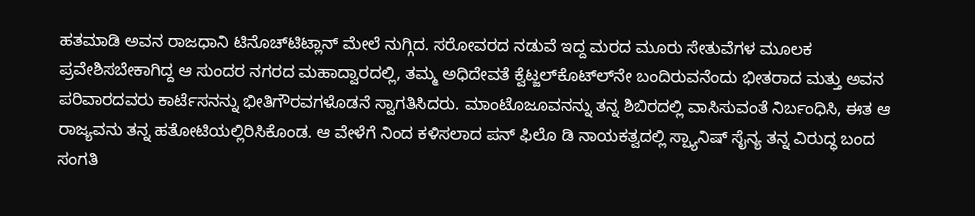ಹತಮಾಡಿ ಅವನ ರಾಜಧಾನಿ ಟಿನೊಚ್‍ಟಿಟ್ಲಾನ್ ಮೇಲೆ ನುಗ್ಗಿದ. ಸರೋವರದ ನಡುವೆ ಇದ್ದ ಮರದ ಮೂರು ಸೇತುವೆಗಳ ಮೂಲಕ ಪ್ರವೇಶಿಸಬೇಕಾಗಿದ್ದ ಆ ಸುಂದರ ನಗರದ ಮಹಾದ್ವಾರದಲ್ಲಿ, ತಮ್ಮ ಅಧಿದೇವತೆ ಕ್ವೆಟ್ಜಲ್‍ಕೊಟ್‍ಲ್‍ನೇ ಬಂದಿರುವನೆಂದು ಭೀತರಾದ ಮತ್ತು ಅವನ ಪರಿವಾರದವರು ಕಾರ್ಟೆಸನನ್ನು ಭೀತಿಗೌರವಗಳೊಡನೆ ಸ್ವಾಗತಿಸಿದರು. ಮಾಂಟೊಜೂವನನ್ನು ತನ್ನ ಶಿಬಿರದಲ್ಲಿ ವಾಸಿಸುವಂತೆ ನಿರ್ಬಂಧಿಸಿ, ಈತ ಆ ರಾಜ್ಯವನು ತನ್ನ ಹತೋಟಿಯಲ್ಲಿರಿಸಿಕೊಂಡ. ಆ ವೇಳೆಗೆ ನಿಂದ ಕಳಿಸಲಾದ ಪನ್ ಫಿಲೊ ಡಿ ನಾಯಕತ್ವದಲ್ಲಿ ಸ್ಪ್ಯಾನಿಷ್ ಸೈನ್ಯ ತನ್ನ ವಿರುದ್ಧ ಬಂದ ಸಂಗತಿ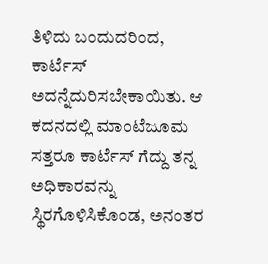ತಿಳಿದು ಬಂದುದರಿಂದ, ಕಾರ್ಟೆಸ್ ಅದನ್ನೆದುರಿಸಬೇಕಾಯಿತು. ಆ ಕದನದಲ್ಲಿ ಮಾಂಟೆಜೂಮ ಸತ್ತರೂ ಕಾರ್ಟೆಸ್ ಗೆದ್ದು ತನ್ನ ಅಧಿಕಾರವನ್ನು ಸ್ಥಿರಗೊಳಿಸಿಕೊಂಡ, ಅನಂತರ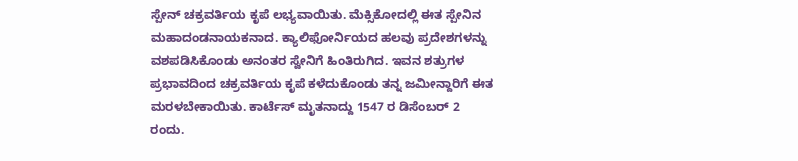ಸ್ಪೇನ್ ಚಕ್ರವರ್ತಿಯ ಕೃಪೆ ಲಭ್ಯವಾಯಿತು. ಮೆಕ್ಸಿಕೋದಲ್ಲಿ ಈತ ಸ್ಪೇನಿನ ಮಹಾದಂಡನಾಯಕನಾದ. ಕ್ಯಾಲಿಫೋರ್ನಿಯದ ಹಲವು ಪ್ರದೇಶಗಳನ್ನು ವಶಪಡಿಸಿಕೊಂಡು ಅನಂತರ ಸ್ವೇನಿಗೆ ಹಿಂತಿರುಗಿದ. ಇವನ ಶತ್ರುಗಳ ಪ್ರಭಾವದಿಂದ ಚಕ್ರವರ್ತಿಯ ಕೃಪೆ ಕಳೆದುಕೊಂಡು ತನ್ನ ಜಮೀನ್ದಾರಿಗೆ ಈತ ಮರಳಬೇಕಾಯಿತು. ಕಾರ್ಟೆಸ್ ಮೃತನಾದ್ದು 1547 ರ ಡಿಸೆಂಬರ್ 2 ರಂದು.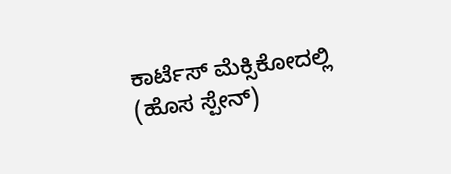ಕಾರ್ಟೆಸ್ ಮೆಕ್ಸಿಕೋದಲ್ಲಿ (ಹೊಸ ಸ್ಪೇನ್)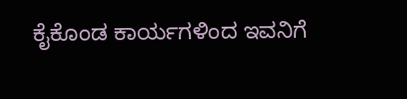ಕೈಕೊಂಡ ಕಾರ್ಯಗಳಿಂದ ಇವನಿಗೆ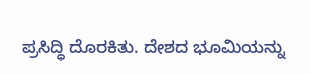ಪ್ರಸಿದ್ಧಿ ದೊರಕಿತು. ದೇಶದ ಭೂಮಿಯನ್ನು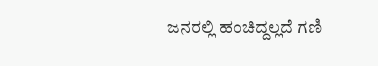ಜನರಲ್ಲಿ ಹಂಚಿದ್ದಲ್ಲದೆ ಗಣಿ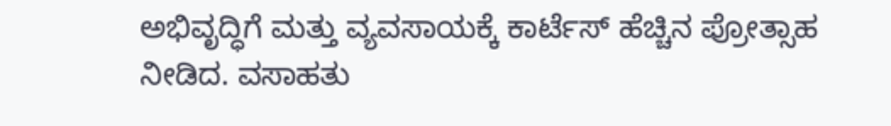ಅಭಿವೃದ್ಧಿಗೆ ಮತ್ತು ವ್ಯವಸಾಯಕ್ಕೆ ಕಾರ್ಟೆಸ್ ಹೆಚ್ಚಿನ ಪ್ರೋತ್ಸಾಹ ನೀಡಿದ. ವಸಾಹತು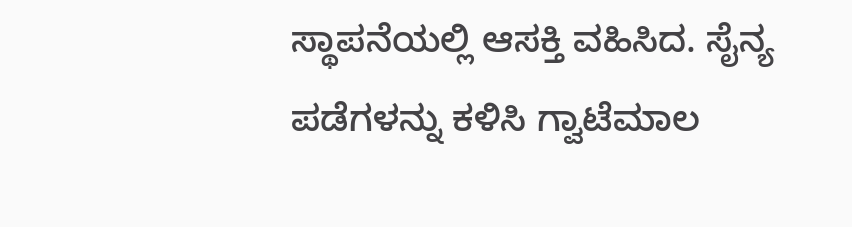ಸ್ಥಾಪನೆಯಲ್ಲಿ ಆಸಕ್ತಿ ವಹಿಸಿದ. ಸೈನ್ಯ ಪಡೆಗಳನ್ನು ಕಳಿಸಿ ಗ್ವಾಟೆಮಾಲ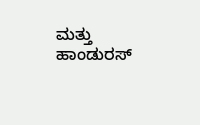ಮತ್ತು ಹಾಂಡುರಸ್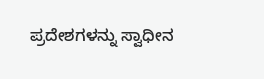ಪ್ರದೇಶಗಳನ್ನು ಸ್ವಾಧೀನ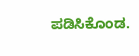ಪಡಿಸಿಕೊಂಡ.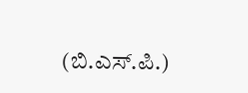(ಬಿ.ಎಸ್.ಪಿ.)